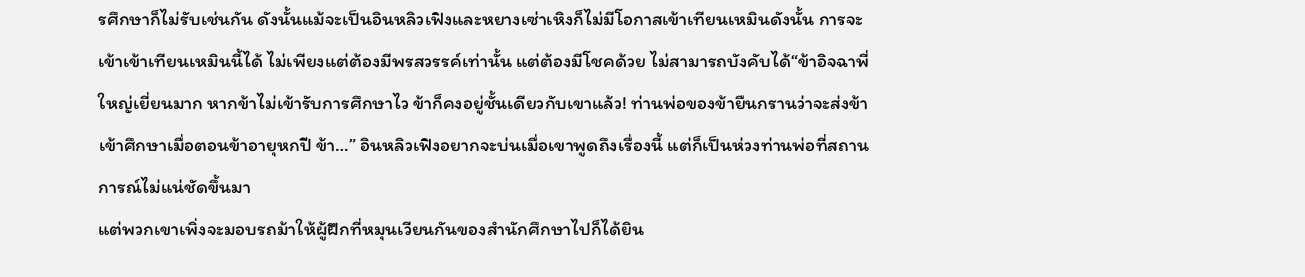รศึกษาก็ไม่รับเช่นกัน ดังนั้นแม้จะเป็นอินหลิวเฟิงและหยางเซ่าเหิงก็ไม่มีโอกาสเข้าเทียนเหมินดังนั้น การจะเข้าเข้าเทียนเหมินนี้ได้ ไม่เพียงแต่ต้องมีพรสวรรค์เท่านั้น แต่ต้องมีโชคด้วย ไม่สามารถบังคับได้“ข้าอิจฉาพี่ใหญ่เยี่ยนมาก หากข้าไม่เข้ารับการศึกษาไว ข้าก็คงอยู่ชั้นเดียวกับเขาแล้ว! ท่านพ่อของข้ายืนกรานว่าจะส่งข้าเข้าศึกษาเมื่อตอนข้าอายุหกปี ข้า…” อินหลิวเฟิงอยากจะบ่นเมื่อเขาพูดถึงเรื่องนี้ แต่ก็เป็นห่วงท่านพ่อที่สถานการณ์ไม่แน่ชัดขึ้นมา
แต่พวกเขาเพิ่งจะมอบรถม้าให้ผู้ฝึกที่หมุนเวียนกันของสำนักศึกษาไปก็ได้ยิน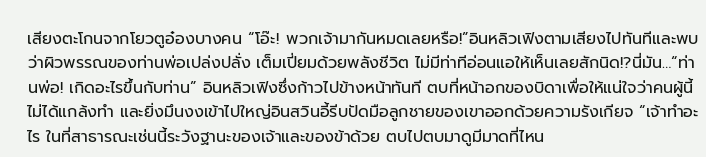เสียงตะโกนจากโยวตูอ๋องบางคน “โอ๊ะ! พวกเจ้ามากันหมดเลยหรือ!”อินหลิวเฟิงตามเสียงไปทันทีและพบว่าผิวพรรณของท่านพ่อเปล่งปลั่ง เต็มเปี่ยมด้วยพลังชีวิต ไม่มีท่าทีอ่อนแอให้เห็นเลยสักนิด!?นี่มัน…“ท่านพ่อ! เกิดอะไรขึ้นกับท่าน” อินหลิวเฟิงซึ่งก้าวไปข้างหน้าทันที ตบที่หน้าอกของบิดาเพื่อให้แน่ใจว่าคนผู้นี้ไม่ได้แกล้งทำ และยิ่งมึนงงเข้าไปใหญ่อินสวินอี้รีบปัดมือลูกชายของเขาออกด้วยความรังเกียจ “เจ้าทำอะไร ในที่สาธารณะเช่นนี้ระวังฐานะของเจ้าและของข้าด้วย ตบไปตบมาดูมีมาดที่ไหน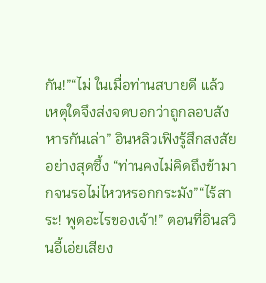กัน!”“ไม่ ในเมื่อท่านสบายดี แล้วเหตุใดจึงส่งจดบอกว่าถูกลอบสังหารกันเล่า” อินหลิวเฟิงรู้สึกสงสัยอย่างสุดซึ้ง “ท่านคงไม่คิดถึงข้ามากจนรอไม่ไหวหรอกกระมัง”“ไร้สาระ! พูดอะไรของเจ้า!” ตอนที่อินสวินอี้เอ่ยเสียง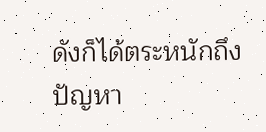ดังก็ได้ตระหนักถึงปัญหา